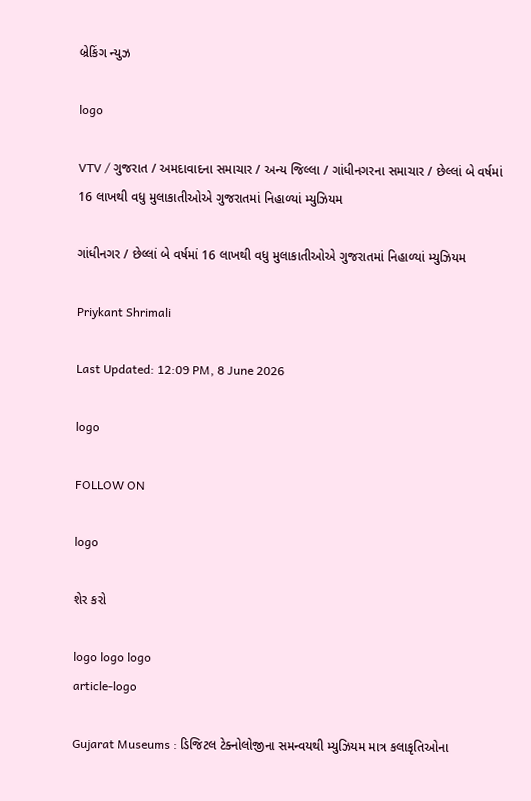બ્રેકિંગ ન્યુઝ

logo

VTV / ગુજરાત / અમદાવાદના સમાચાર / અન્ય જિલ્લા / ગાંધીનગરના સમાચાર / છેલ્લાં બે વર્ષમાં 16 લાખથી વધુ મુલાકાતીઓએ ગુજરાતમાં નિહાળ્યાં મ્યુઝિયમ

ગાંધીનગર / છેલ્લાં બે વર્ષમાં 16 લાખથી વધુ મુલાકાતીઓએ ગુજરાતમાં નિહાળ્યાં મ્યુઝિયમ

Priykant Shrimali

Last Updated: 12:09 PM, 8 June 2026

logo

FOLLOW ON

logo

શેર કરો

logo logo logo
article-logo

Gujarat Museums : ડિજિટલ ટેક્નોલોજીના સમન્વયથી મ્યુઝિયમ માત્ર કલાકૃતિઓના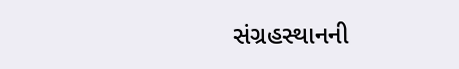સંગ્રહસ્થાનની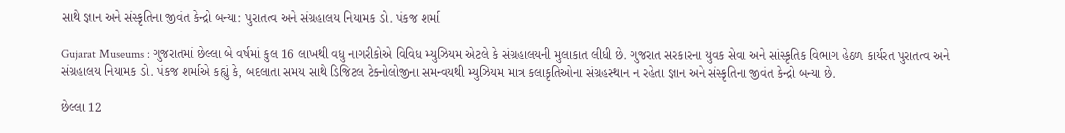સાથે જ્ઞાન અને સંસ્કૃતિના જીવંત કેન્દ્રો બન્યા: પુરાતત્વ અને સંગ્રહાલય નિયામક ડો. પંકજ શર્મા

Gujarat Museums : ગુજરાતમાં છેલ્લા બે વર્ષમાં કુલ 16 લાખથી વધુ નાગરીકોએ વિવિધ મ્યુઝિયમ એટલે કે સંગ્રહાલયની મુલાકાત લીધી છે. ગુજરાત સરકારના યુવક સેવા અને સાંસ્કૃતિક વિભાગ હેઠળ કાર્યરત પુરાતત્વ અને સંગ્રહાલય નિયામક ડો. પંકજ શર્માએ કહ્યું કે, બદલાતા સમય સાથે ડિજિટલ ટેક્નોલોજીના સમન્વયથી મ્યુઝિયમ માત્ર કલાકૃતિઓના સંગ્રહસ્થાન ન રહેતા જ્ઞાન અને સંસ્કૃતિના જીવંત કેન્દ્રો બન્યા છે.

છેલ્લા 12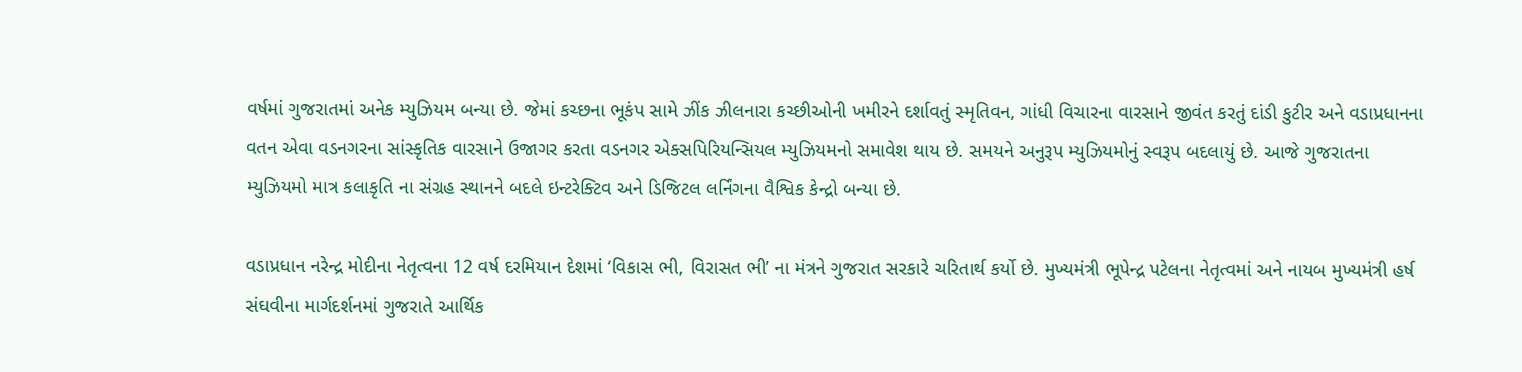વર્ષમાં ગુજરાતમાં અનેક મ્યુઝિયમ બન્યા છે. જેમાં કચ્છના ભૂકંપ સામે ઝીંક ઝીલનારા કચ્છીઓની ખમીરને દર્શાવતું સ્મૃતિવન, ગાંધી વિચારના વારસાને જીવંત કરતું દાંડી કુટીર અને વડાપ્રધાનના વતન એવા વડનગરના સાંસ્કૃતિક વારસાને ઉજાગર કરતા વડનગર એક્સપિરિયન્સિયલ મ્યુઝિયમનો સમાવેશ થાય છે. સમયને અનુરૂપ મ્યુઝિયમોનું સ્વરૂપ બદલાયું છે. આજે ગુજરાતના મ્યુઝિયમો માત્ર કલાકૃતિ ના સંગ્રહ સ્થાનને બદલે ઇન્ટરેક્ટિવ અને ડિજિટલ લર્નિંગના વૈશ્વિક કેન્દ્રો બન્યા છે.

વડાપ્રધાન નરેન્દ્ર મોદીના નેતૃત્વના 12 વર્ષ દરમિયાન દેશમાં ‘વિકાસ ભી, વિરાસત ભી’ ના મંત્રને ગુજરાત સરકારે ચરિતાર્થ કર્યો છે. મુખ્યમંત્રી ભૂપેન્દ્ર પટેલના નેતૃત્વમાં અને નાયબ મુખ્યમંત્રી હર્ષ સંઘવીના માર્ગદર્શનમાં ગુજરાતે આર્થિક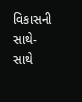વિકાસની સાથે-સાથે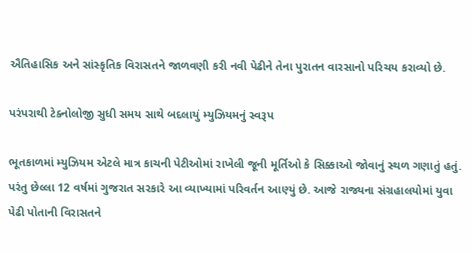ઐતિહાસિક અને સાંસ્કૃતિક વિરાસતને જાળવણી કરી નવી પેઢીને તેના પુરાતન વારસાનો પરિચય કરાવ્યો છે.

પરંપરાથી ટેક્નોલોજી સુધી સમય સાથે બદલાયું મ્યુઝિયમનું સ્વરૂપ

ભૂતકાળમાં મ્યુઝિયમ એટલે માત્ર કાચની પેટીઓમાં રાખેલી જૂની મૂર્તિઓ કે સિક્કાઓ જોવાનું સ્થળ ગણાતું હતું. પરંતુ છેલ્લા 12 વર્ષમાં ગુજરાત સરકારે આ વ્યાખ્યામાં પરિવર્તન આણ્યું છે. આજે રાજ્યના સંગ્રહાલયોમાં યુવા પેઢી પોતાની વિરાસતને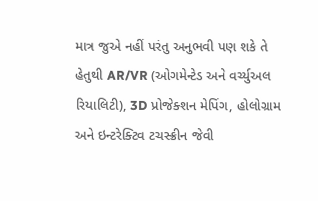માત્ર જુએ નહીં પરંતુ અનુભવી પણ શકે તે હેતુથી AR/VR (ઓગમેન્ટેડ અને વર્ચ્યુઅલ રિયાલિટી), 3D પ્રોજેક્શન મેપિંગ, હોલોગ્રામ અને ઇન્ટરેક્ટિવ ટચસ્ક્રીન જેવી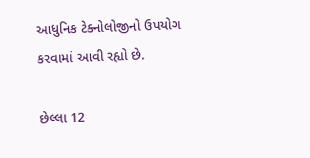આધુનિક ટેક્નોલોજીનો ઉપયોગ કરવામાં આવી રહ્યો છે.

છેલ્લા 12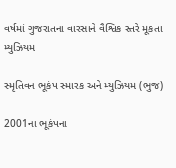વર્ષમાં ગુજરાતના વારસાને વૈશ્વિક સ્તરે મૂકતા મ્યુઝિયમ

સ્મૃતિવન ભૂકંપ સ્મારક અને મ્યુઝિયમ (ભુજ)

2001ના ભૂકંપના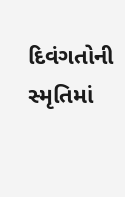દિવંગતોની સ્મૃતિમાં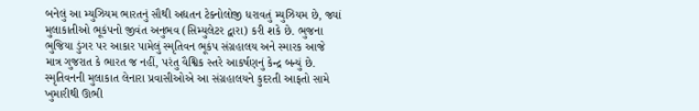બનેલું આ મ્યુઝિયમ ભારતનું સૌથી અદ્યતન ટેક્નોલોજી ધરાવતું મ્યુઝિયમ છે, જ્યાં મુલાકાતીઓ ભૂકંપનો જીવંત અનુભવ (સિમ્યુલેટર દ્વારા) કરી શકે છે. ભુજના ભુજિયા ડુંગર પર આકાર પામેલું સ્મૃતિવન ભૂકંપ સંગ્રહાલય અને સ્મારક આજે માત્ર ગુજરાત કે ભારત જ નહીં, પરંતુ વૈશ્વિક સ્તરે આકર્ષણનું કેન્દ્ર બન્યું છે. સ્મૃતિવનની મુલાકાત લેનારા પ્રવાસીઓએ આ સંગ્રહાલયને કુદરતી આફતો સામે ખુમારીથી ઊભી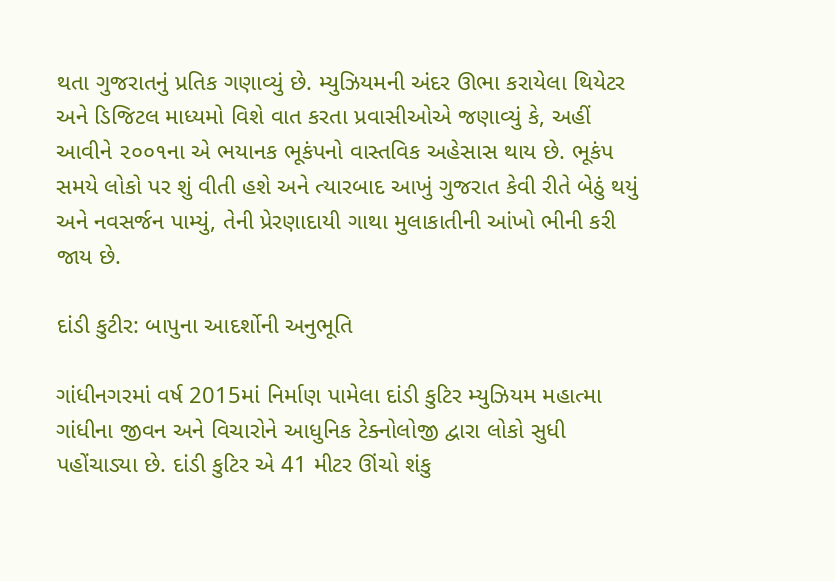થતા ગુજરાતનું પ્રતિક ગણાવ્યું છે. મ્યુઝિયમની અંદર ઊભા કરાયેલા થિયેટર અને ડિજિટલ માધ્યમો વિશે વાત કરતા પ્રવાસીઓએ જણાવ્યું કે, અહીં આવીને ૨૦૦૧ના એ ભયાનક ભૂકંપનો વાસ્તવિક અહેસાસ થાય છે. ભૂકંપ સમયે લોકો પર શું વીતી હશે અને ત્યારબાદ આખું ગુજરાત કેવી રીતે બેઠું થયું અને નવસર્જન પામ્યું, તેની પ્રેરણાદાયી ગાથા મુલાકાતીની આંખો ભીની કરી જાય છે.

દાંડી કુટીર: બાપુના આદર્શોની અનુભૂતિ

ગાંધીનગરમાં વર્ષ 2015માં નિર્માણ પામેલા દાંડી કુટિર મ્યુઝિયમ મહાત્મા ગાંધીના જીવન અને વિચારોને આધુનિક ટેક્નોલોજી દ્વારા લોકો સુધી પહોંચાડ્યા છે. દાંડી કુટિર એ 41 મીટર ઊંચો શંકુ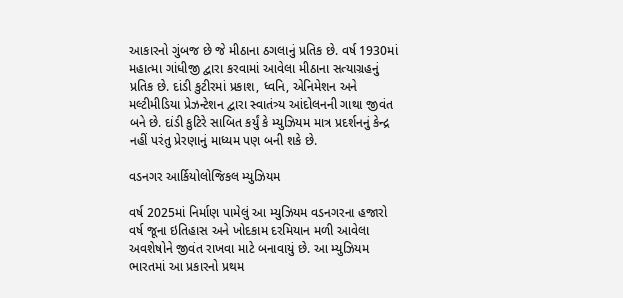આકારનો ગુંબજ છે જે મીઠાના ઠગલાનું પ્રતિક છે. વર્ષ 1930માં મહાત્મા ગાંધીજી દ્વારા કરવામાં આવેલા મીઠાના સત્યાગ્રહનું પ્રતિક છે. દાંડી કુટીરમાં પ્રકાશ, ધ્વનિ, એનિમેશન અને મલ્ટીમીડિયા પ્રેઝન્ટેશન દ્વારા સ્વાતંત્ર્ય આંદોલનની ગાથા જીવંત બને છે. દાંડી કુટિરે સાબિત કર્યું કે મ્યુઝિયમ માત્ર પ્રદર્શનનું કેન્દ્ર નહીં પરંતુ પ્રેરણાનું માધ્યમ પણ બની શકે છે.

વડનગર આર્કિયોલોજિકલ મ્યુઝિયમ

વર્ષ 2025માં નિર્માણ પામેલું આ મ્યુઝિયમ વડનગરના હજારો વર્ષ જૂના ઇતિહાસ અને ખોદકામ દરમિયાન મળી આવેલા અવશેષોને જીવંત રાખવા માટે બનાવાયું છે. આ મ્યુઝિયમ ભારતમાં આ પ્રકારનો પ્રથમ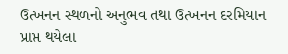ઉત્ખનન સ્થળનો અનુભવ તથા ઉત્ખનન દરમિયાન પ્રાપ્ત થયેલા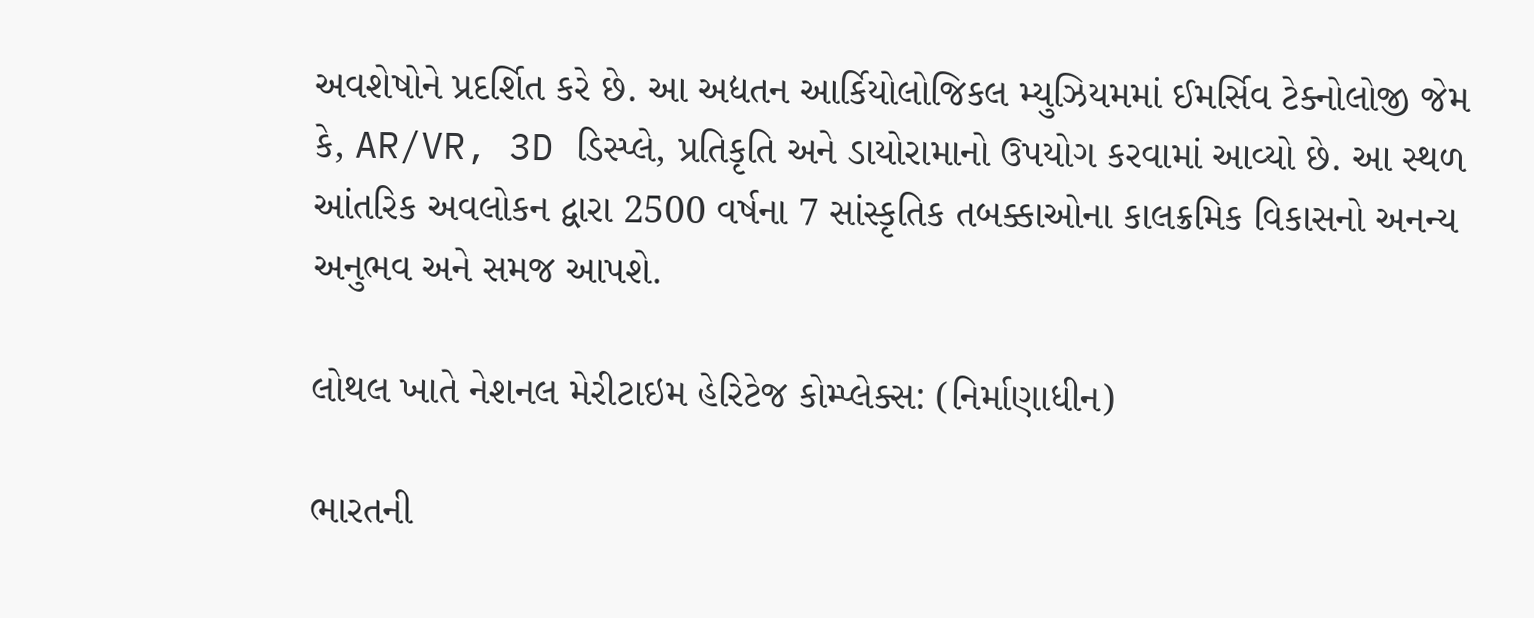અવશેષોને પ્રદર્શિત કરે છે. આ અદ્યતન આર્કિયોલોજિકલ મ્યુઝિયમમાં ઈમર્સિવ ટેક્નોલોજી જેમ કે, AR/VR, 3D ડિસ્પ્લે, પ્રતિકૃતિ અને ડાયોરામાનો ઉપયોગ કરવામાં આવ્યો છે. આ સ્થળ આંતરિક અવલોકન દ્વારા 2500 વર્ષના 7 સાંસ્કૃતિક તબક્કાઓના કાલક્રમિક વિકાસનો અનન્ય અનુભવ અને સમજ આપશે.

લોથલ ખાતે નેશનલ મેરીટાઇમ હેરિટેજ કોમ્પ્લેક્સ: (નિર્માણાધીન)

ભારતની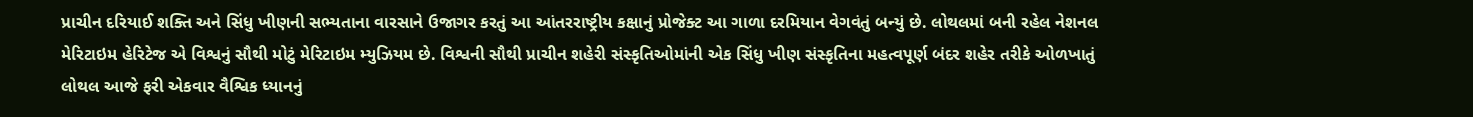પ્રાચીન દરિયાઈ શક્તિ અને સિંધુ ખીણની સભ્યતાના વારસાને ઉજાગર કરતું આ આંતરરાષ્ટ્રીય કક્ષાનું પ્રોજેક્ટ આ ગાળા દરમિયાન વેગવંતું બન્યું છે. લોથલમાં બની રહેલ નેશનલ મેરિટાઇમ હેરિટેજ એ વિશ્વનું સૌથી મોટું મેરિટાઇમ મ્યુઝિયમ છે. વિશ્વની સૌથી પ્રાચીન શહેરી સંસ્કૃતિઓમાંની એક સિંધુ ખીણ સંસ્કૃતિના મહત્વપૂર્ણ બંદર શહેર તરીકે ઓળખાતું લોથલ આજે ફરી એકવાર વૈશ્વિક ધ્યાનનું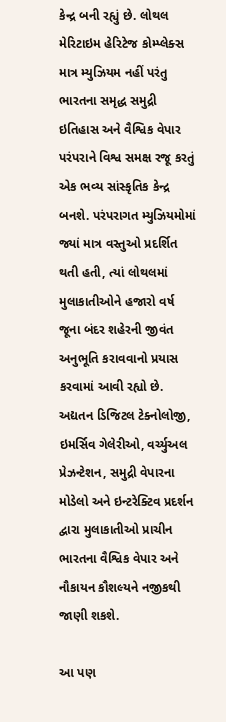કેન્દ્ર બની રહ્યું છે. લોથલ મેરિટાઇમ હેરિટેજ કોમ્પ્લેક્સ માત્ર મ્યુઝિયમ નહીં પરંતુ ભારતના સમૃદ્ધ સમુદ્રી ઇતિહાસ અને વૈશ્વિક વેપાર પરંપરાને વિશ્વ સમક્ષ રજૂ કરતું એક ભવ્ય સાંસ્કૃતિક કેન્દ્ર બનશે. પરંપરાગત મ્યુઝિયમોમાં જ્યાં માત્ર વસ્તુઓ પ્રદર્શિત થતી હતી, ત્યાં લોથલમાં મુલાકાતીઓને હજારો વર્ષ જૂના બંદર શહેરની જીવંત અનુભૂતિ કરાવવાનો પ્રયાસ કરવામાં આવી રહ્યો છે. અદ્યતન ડિજિટલ ટેક્નોલોજી, ઇમર્સિવ ગેલેરીઓ, વર્ચ્યુઅલ પ્રેઝન્ટેશન, સમુદ્રી વેપારના મોડેલો અને ઇન્ટરેક્ટિવ પ્રદર્શન દ્વારા મુલાકાતીઓ પ્રાચીન ભારતના વૈશ્વિક વેપાર અને નૌકાયન કૌશલ્યને નજીકથી જાણી શકશે.

આ પણ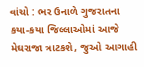વાંચો : ભર ઉનાળે ગુજરાતના કયા-કયા જિલ્લાઓમાં આજે મેઘરાજા ત્રાટકશે, જુઓ આગાહી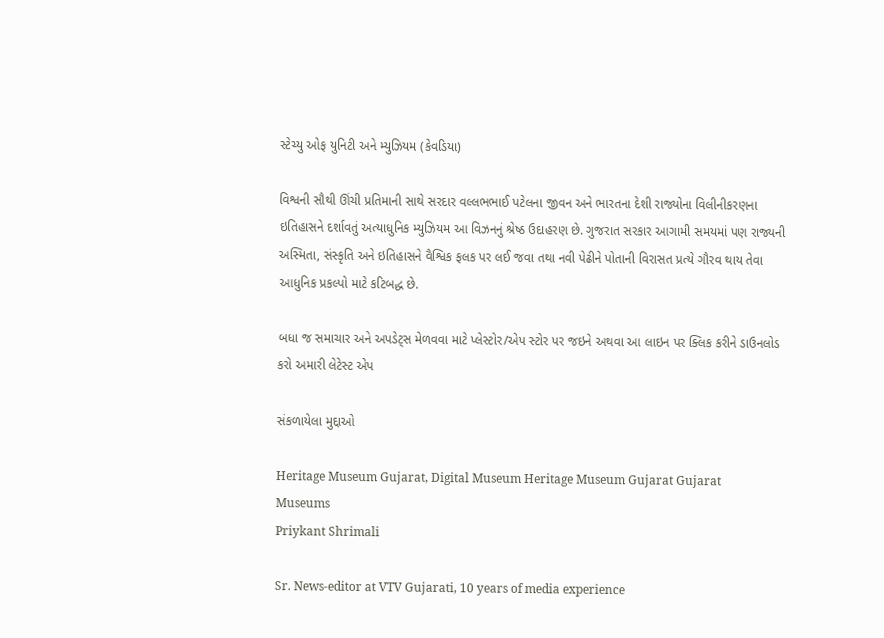સ્ટેચ્યુ ઓફ યુનિટી અને મ્યુઝિયમ (કેવડિયા)

વિશ્વની સૌથી ઊંચી પ્રતિમાની સાથે સરદાર વલ્લભભાઈ પટેલના જીવન અને ભારતના દેશી રાજ્યોના વિલીનીકરણના ઇતિહાસને દર્શાવતું અત્યાધુનિક મ્યુઝિયમ આ વિઝનનું શ્રેષ્ઠ ઉદાહરણ છે. ગુજરાત સરકાર આગામી સમયમાં પણ રાજ્યની અસ્મિતા, સંસ્કૃતિ અને ઇતિહાસને વૈશ્વિક ફલક પર લઈ જવા તથા નવી પેઢીને પોતાની વિરાસત પ્રત્યે ગૌરવ થાય તેવા આધુનિક પ્રકલ્પો માટે કટિબદ્ધ છે.

બધા જ સમાચાર અને અપડેટ્સ મેળવવા માટે પ્લેસ્ટોર/એપ સ્ટોર પર જઇને અથવા આ લાઇન પર ક્લિક કરીને ડાઉનલોડ કરો અમારી લેટેસ્ટ એપ

સંકળાયેલા મુદ્દાઓ

Heritage Museum Gujarat, Digital Museum Heritage Museum Gujarat Gujarat Museums
Priykant Shrimali

Sr. News-editor at VTV Gujarati, 10 years of media experience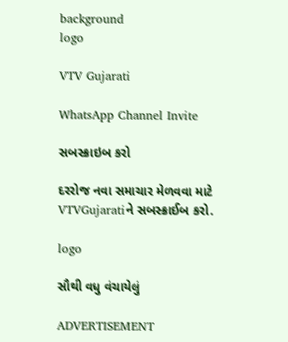background
logo

VTV Gujarati

WhatsApp Channel Invite

સબસ્ક્રાઇબ કરો

દરરોજ નવા સમાચાર મેળવવા માટે VTVGujaratiને સબસ્ક્રાઈબ કરો.

logo

સૌથી વધુ વંચાયેલું

ADVERTISEMENT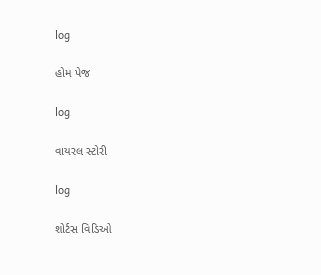log

હોમ પેજ

log

વાયરલ સ્ટોરી

log

શોર્ટસ વિડિઓ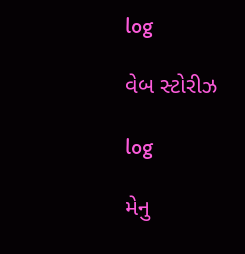log

વેબ સ્ટોરીઝ

log

મેનુ